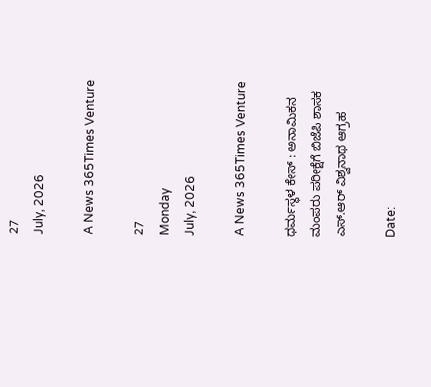27
July, 2026

A News 365Times Venture

27
Monday
July, 2026

A News 365Times Venture

ಧರ್ಮಸ್ಥಳ ಕೇಸ್ : ಅನಾಮಿಕನ ಮಂಪರು ಪರೀಕ್ಷೆಗೆ ಬಿಜೆಪಿ ಶಾಸಕ ಎಸ್.ಆರ್ ವಿಶ್ವನಾಥ ಆಗ್ರಹ

Date: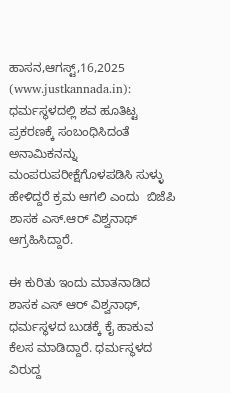ಹಾಸನ,ಆಗಸ್ಟ್,16,2025 (www.justkannada.in): ಧರ್ಮಸ್ಥಳದಲ್ಲಿ ಶವ ಹೂತಿಟ್ಟ ಪ್ರಕರಣಕ್ಕೆ ಸಂಬಂಧಿಸಿದಂತೆ ಅನಾಮಿಕನನ್ನು ಮಂಪರುಪರೀಕ್ಷೆಗೊಳಪಡಿಸಿ ಸುಳ್ಳು ಹೇಳಿದ್ದರೆ ಕ್ರಮ ಆಗಲಿ ಎಂದು  ಬಿಜೆಪಿ ಶಾಸಕ ಎಸ್.ಆರ್ ವಿಶ್ವನಾಥ್ ಆಗ್ರಹಿಸಿದ್ದಾರೆ.

ಈ ಕುರಿತು ಇಂದು ಮಾತನಾಡಿದ ಶಾಸಕ ಎಸ್ ಆರ್ ವಿಶ್ವನಾಥ್, ಧರ್ಮಸ್ಥಳದ ಬುಡಕ್ಕೆ ಕೈ ಹಾಕುವ ಕೆಲಸ ಮಾಡಿದ್ದಾರೆ. ಧರ್ಮಸ್ಥಳದ ವಿರುದ್ದ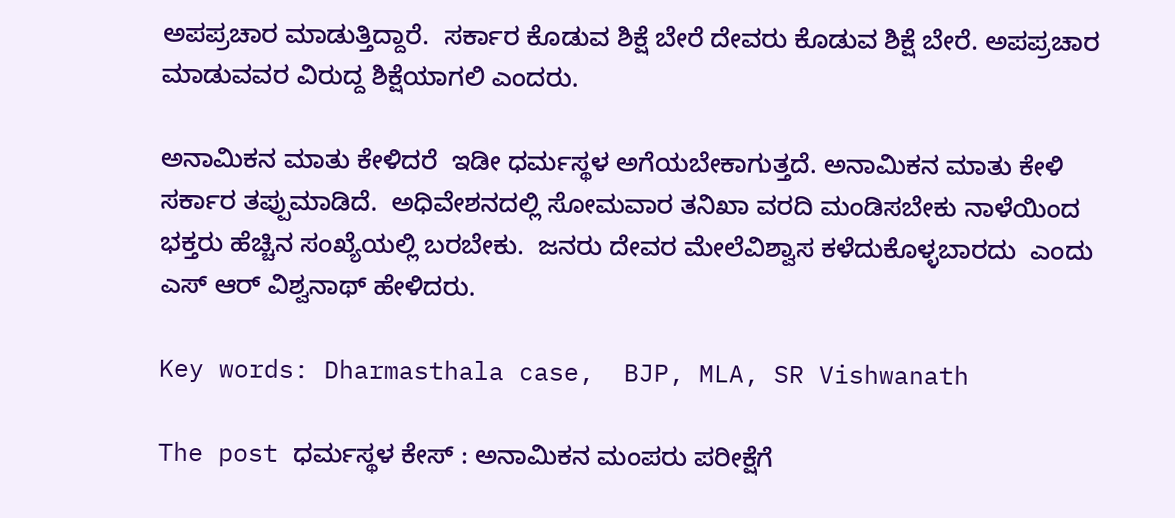ಅಪಪ್ರಚಾರ ಮಾಡುತ್ತಿದ್ದಾರೆ.  ಸರ್ಕಾರ ಕೊಡುವ ಶಿಕ್ಷೆ ಬೇರೆ ದೇವರು ಕೊಡುವ ಶಿಕ್ಷೆ ಬೇರೆ. ಅಪಪ್ರಚಾರ ಮಾಡುವವರ ವಿರುದ್ದ ಶಿಕ್ಷೆಯಾಗಲಿ ಎಂದರು.

ಅನಾಮಿಕನ ಮಾತು ಕೇಳಿದರೆ  ಇಡೀ ಧರ್ಮಸ್ಥಳ ಅಗೆಯಬೇಕಾಗುತ್ತದೆ. ಅನಾಮಿಕನ ಮಾತು ಕೇಳಿ ಸರ್ಕಾರ ತಪ್ಪುಮಾಡಿದೆ.  ಅಧಿವೇಶನದಲ್ಲಿ ಸೋಮವಾರ ತನಿಖಾ ವರದಿ ಮಂಡಿಸಬೇಕು ನಾಳೆಯಿಂದ  ಭಕ್ತರು ಹೆಚ್ಚಿನ ಸಂಖ್ಯೆಯಲ್ಲಿ ಬರಬೇಕು.  ಜನರು ದೇವರ ಮೇಲೆವಿಶ್ವಾಸ ಕಳೆದುಕೊಳ್ಳಬಾರದು  ಎಂದು ಎಸ್ ಆರ್ ವಿಶ್ವನಾಥ್ ಹೇಳಿದರು.

Key words: Dharmasthala case,  BJP, MLA, SR Vishwanath

The post ಧರ್ಮಸ್ಥಳ ಕೇಸ್ : ಅನಾಮಿಕನ ಮಂಪರು ಪರೀಕ್ಷೆಗೆ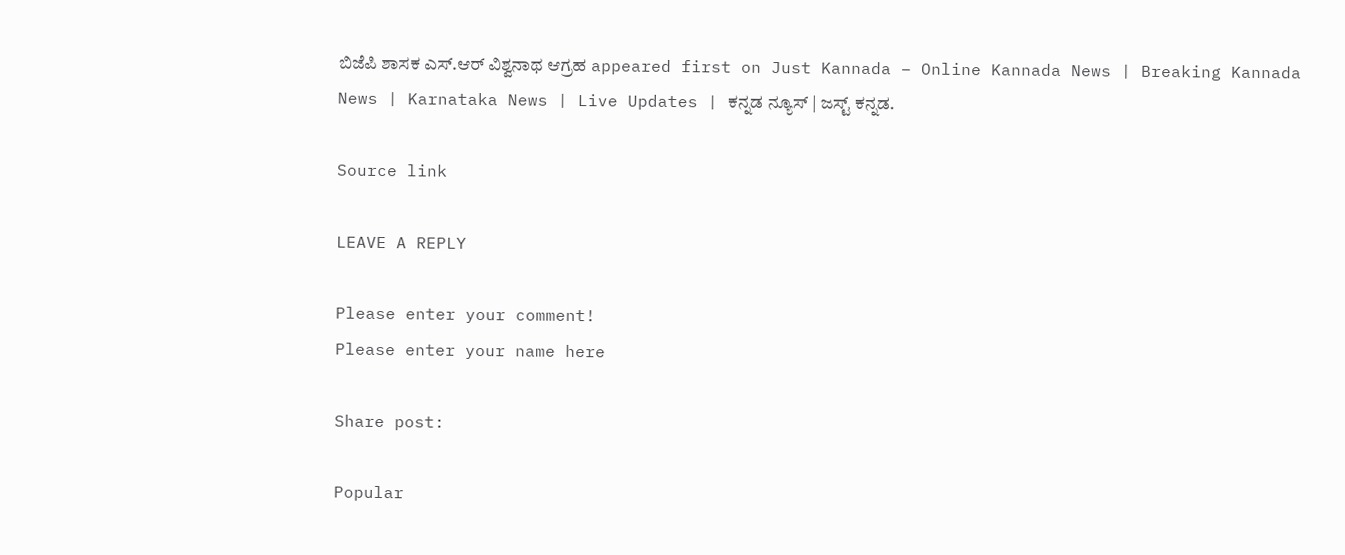ಬಿಜೆಪಿ ಶಾಸಕ ಎಸ್.ಆರ್ ವಿಶ್ವನಾಥ ಆಗ್ರಹ appeared first on Just Kannada – Online Kannada News | Breaking Kannada News | Karnataka News | Live Updates | ಕನ್ನಡ ನ್ಯೂಸ್ | ಜಸ್ಟ್ ಕನ್ನಡ.

Source link

LEAVE A REPLY

Please enter your comment!
Please enter your name here

Share post:

Popular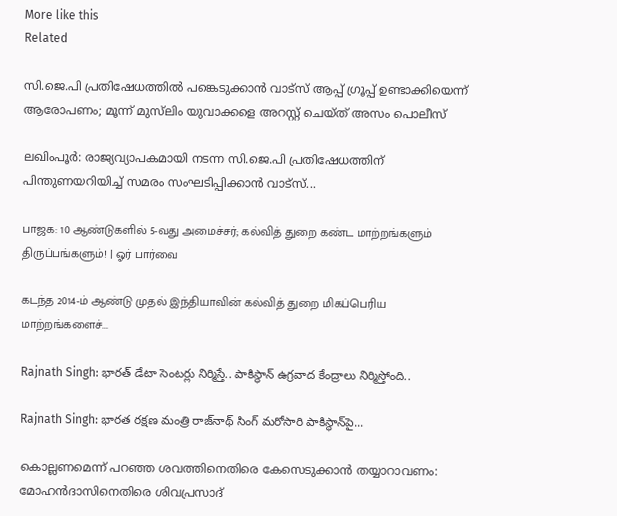More like this
Related

സി.ജെ.പി പ്രതിഷേധത്തില്‍ പങ്കെടുക്കാന്‍ വാട്‌സ് ആപ്പ് ഗ്രൂപ്പ് ഉണ്ടാക്കിയെന്ന് ആരോപണം; മൂന്ന് മുസ്‌ലിം യുവാക്കളെ അറസ്റ്റ് ചെയ്ത് അസം പൊലീസ്

ലഖിംപൂര്‍: രാജ്യവ്യാപകമായി നടന്ന സി.ജെ.പി പ്രതിഷേധത്തിന് പിന്തുണയറിയിച്ച് സമരം സംഘടിപ്പിക്കാന്‍ വാട്‌സ്...

பாஜக: 10 ஆண்டுகளில் 5-வது அமைச்சர்; கல்வித் துறை கண்ட மாற்றங்களும் திருப்பங்களும்! | ஓர் பார்வை

கடந்த 2014-ம் ஆண்டு முதல் இந்தியாவின் கல்வித் துறை மிகப்பெரிய மாற்றங்களைச்...

Rajnath Singh: భారత్ డేటా సెంటర్లు నిర్మిస్తే.. పాకిస్థాన్ ఉగ్రవాద కేంద్రాలు నిర్మిస్తోంది..

Rajnath Singh: భారత రక్షణ మంత్రి రాజ్‌నాథ్ సింగ్ మరోసారి పాకిస్థాన్‌పై...

കൊല്ലണമെന്ന് പറഞ്ഞ ശവത്തിനെതിരെ കേസെടുക്കാന്‍ തയ്യാറാവണം: മോഹന്‍ദാസിനെതിരെ ശിവപ്രസാദ്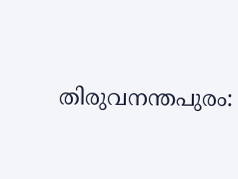തിരുവനന്തപുരം: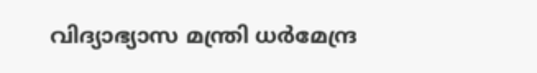വിദ്യാഭ്യാസ മന്ത്രി ധര്‍മേന്ദ്ര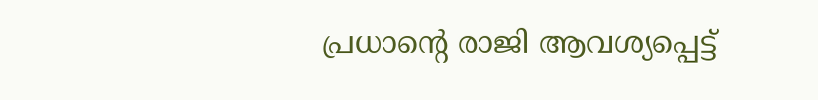പ്രധാന്റെ രാജി ആവശ്യപ്പെട്ട്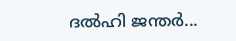ദല്‍ഹി ജന്തര്‍...